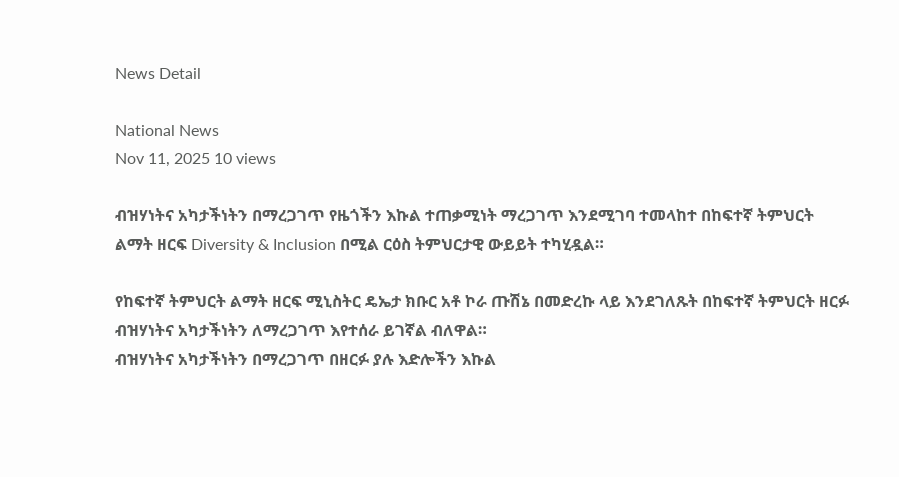News Detail

National News
Nov 11, 2025 10 views

ብዝሃነትና አካታችነትን በማረጋገጥ የዜጎችን እኩል ተጠቃሚነት ማረጋገጥ እንደሚገባ ተመላከተ በከፍተኛ ትምህርት ልማት ዘርፍ Diversity & Inclusion በሚል ርዕስ ትምህርታዊ ውይይት ተካሂዷል።

የከፍተኛ ትምህርት ልማት ዘርፍ ሚኒስትር ዴኤታ ክቡር አቶ ኮራ ጡሽኔ በመድረኩ ላይ እንደገለጹት በከፍተኛ ትምህርት ዘርፉ ብዝሃነትና አካታችነትን ለማረጋገጥ እየተሰራ ይገኛል ብለዋል።
ብዝሃነትና አካታችነትን በማረጋገጥ በዘርፉ ያሉ እድሎችን እኩል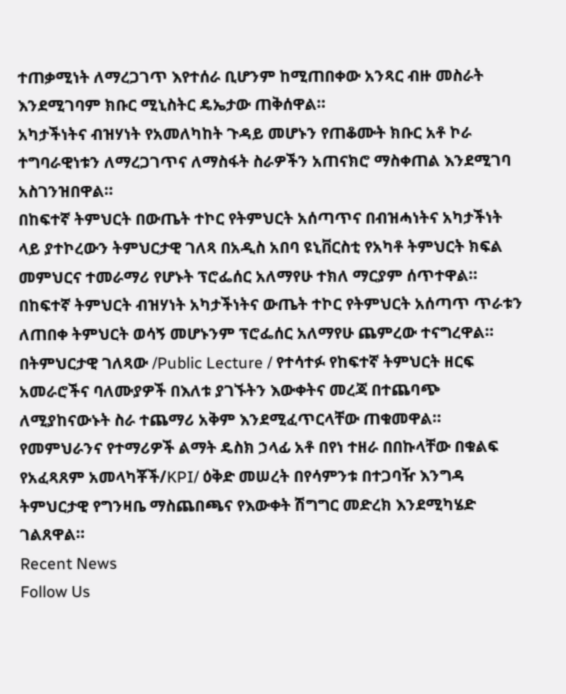ተጠቃሚነት ለማረጋገጥ እየተሰራ ቢሆንም ከሚጠበቀው አንጻር ብዙ መስራት እንደሚገባም ክቡር ሚኒስትር ዴኤታው ጠቅሰዋል።
አካታችነትና ብዝሃነት የአመለካከት ጉዳይ መሆኑን የጠቆሙት ክቡር አቶ ኮራ ተግባራዊነቱን ለማረጋገጥና ለማስፋት ስራዎችን አጠናክሮ ማስቀጠል እንደሚገባ አስገንዝበዋል።
በከፍተኛ ትምህርት በውጤት ተኮር የትምህርት አሰጣጥና በብዝሓነትና አካታችነት ላይ ያተኮረውን ትምህርታዊ ገለጻ በአዲስ አበባ ዩኒቨርስቲ የአካቶ ትምህርት ክፍል መምህርና ተመራማሪ የሆኑት ፕሮፌሰር አለማየሁ ተክለ ማርያም ሰጥተዋል።
በከፍተኛ ትምህርት ብዝሃነት አካታችነትና ውጤት ተኮር የትምህርት አሰጣጥ ጥራቱን ለጠበቀ ትምህርት ወሳኝ መሆኑንም ፕሮፌሰር አለማየሁ ጨምረው ተናግረዋል።
በትምህርታዊ ገለጻው /Public Lecture / የተሳተፉ የከፍተኛ ትምህርት ዘርፍ አመራሮችና ባለሙያዎች በእለቱ ያገኙትን እውቀትና መረጃ በተጨባጭ ለሚያከናውኑት ስራ ተጨማሪ አቅም እንደሚፈጥርላቸው ጠቁመዋል።
የመምህራንና የተማሪዎች ልማት ዴስክ ኃላፊ አቶ በየነ ተዘራ በበኩላቸው በቁልፍ የአፈጻጸም አመላካቾች/KPI/ ዕቅድ መሠረት በየሳምንቱ በተጋባዥ እንግዳ ትምህርታዊ የግንዛቤ ማስጨበጫና የእውቀት ሽግግር መድረክ እንደሚካሄድ ገልጸዋል።
Recent News
Follow Us